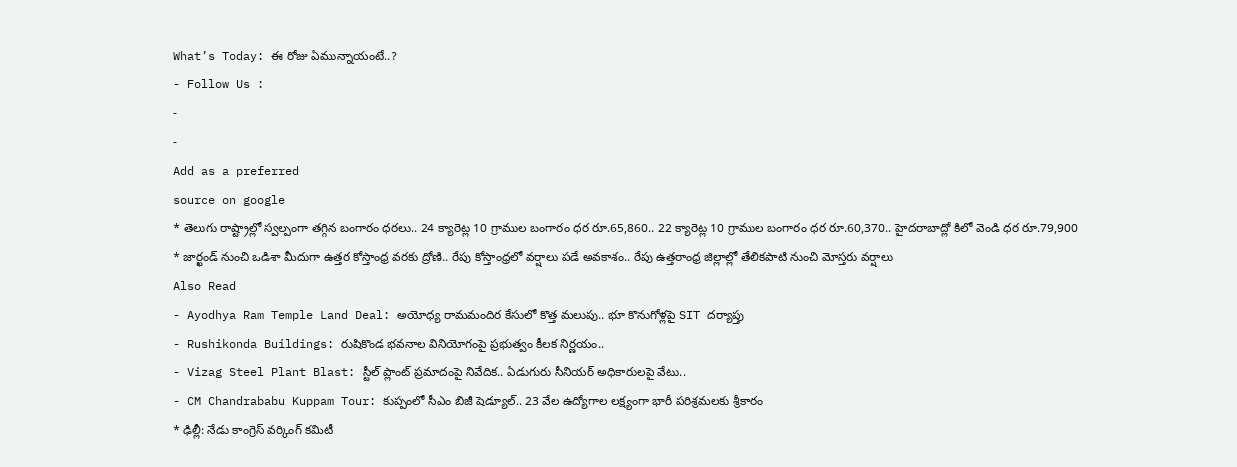What’s Today: ఈ రోజు ఏమున్నాయంటే..?
- Follow Us :
-
-
Add as a preferred
source on google
* తెలుగు రాష్ట్రాల్లో స్వల్పంగా తగ్గిన బంగారం ధరలు.. 24 క్యారెట్ల 10 గ్రాముల బంగారం ధర రూ.65,860.. 22 క్యారెట్ల 10 గ్రాముల బంగారం ధర రూ.60,370.. హైదరాబాద్లో కిలో వెండి ధర రూ.79,900
* జార్ఖండ్ నుంచి ఒడిశా మీదుగా ఉత్తర కోస్తాంధ్ర వరకు ద్రోణి.. రేపు కోస్తాంధ్రలో వర్షాలు పడే అవకాశం.. రేపు ఉత్తరాంధ్ర జిల్లాల్లో తేలికపాటి నుంచి మోస్తరు వర్షాలు
Also Read
- Ayodhya Ram Temple Land Deal: అయోధ్య రామమందిర కేసులో కొత్త మలుపు.. భూ కొనుగోళ్లపై SIT దర్యాప్తు
- Rushikonda Buildings: రుషికొండ భవనాల వినియోగంపై ప్రభుత్వం కీలక నిర్ణయం..
- Vizag Steel Plant Blast: స్టీల్ ప్లాంట్ ప్రమాదంపై నివేదిక.. ఏడుగురు సీనియర్ అధికారులపై వేటు..
- CM Chandrababu Kuppam Tour: కుప్పంలో సీఎం బిజీ షెడ్యూల్.. 23 వేల ఉద్యోగాల లక్ష్యంగా భారీ పరిశ్రమలకు శ్రీకారం
* ఢిల్లీ: నేడు కాంగ్రెస్ వర్కింగ్ కమిటీ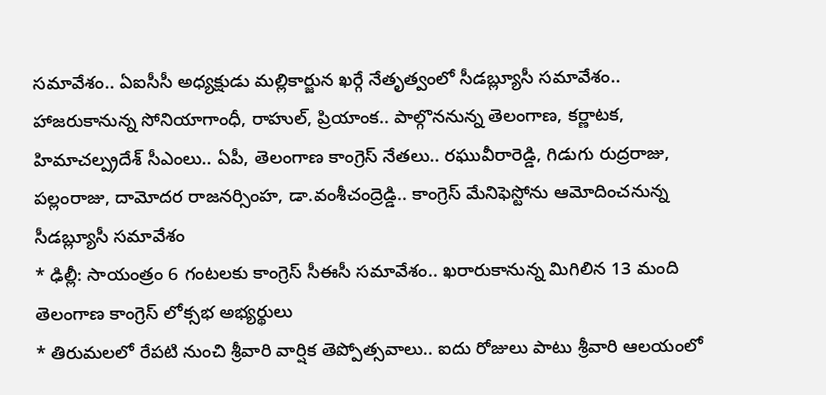సమావేశం.. ఏఐసీసీ అధ్యక్షుడు మల్లికార్జున ఖర్గే నేతృత్వంలో సీడబ్ల్యూసీ సమావేశం.. హాజరుకానున్న సోనియాగాంధీ, రాహుల్, ప్రియాంక.. పాల్గొననున్న తెలంగాణ, కర్ణాటక, హిమాచల్ప్రదేశ్ సీఎంలు.. ఏపీ, తెలంగాణ కాంగ్రెస్ నేతలు.. రఘువీరారెడ్డి, గిడుగు రుద్రరాజు, పల్లంరాజు, దామోదర రాజనర్సింహ, డా.వంశీచంద్రెడ్డి.. కాంగ్రెస్ మేనిఫెస్టోను ఆమోదించనున్న సీడబ్ల్యూసీ సమావేశం
* ఢిల్లీ: సాయంత్రం 6 గంటలకు కాంగ్రెస్ సీఈసీ సమావేశం.. ఖరారుకానున్న మిగిలిన 13 మంది తెలంగాణ కాంగ్రెస్ లోక్సభ అభ్యర్థులు
* తిరుమలలో రేపటి నుంచి శ్రీవారి వార్షిక తెప్పోత్సవాలు.. ఐదు రోజులు పాటు శ్రీవారి ఆలయంలో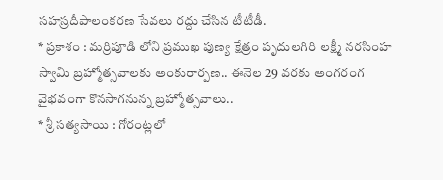సహస్రదీపాలంకరణ సేవలు రద్దు చేసిన టీటీడీ.
* ప్రకాశం : మర్రిపూడి లోని ప్రముఖ పుణ్య క్షేత్రం పృదులగిరి లక్ష్మీ నరసింహ స్వామి బ్రహ్మోత్సవాలకు అంకురార్పణ.. ఈనెల 29 వరకు అంగరంగ వైభవంగా కొనసాగనున్న బ్రహ్మోత్సవాలు..
* శ్రీ సత్యసాయి : గోరంట్లలో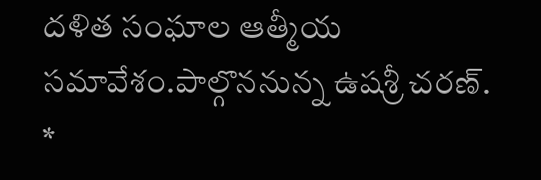దళిత సంఘాల ఆత్మీయ సమావేశం.పాల్గొననున్న ఉషశ్రీ చరణ్.
*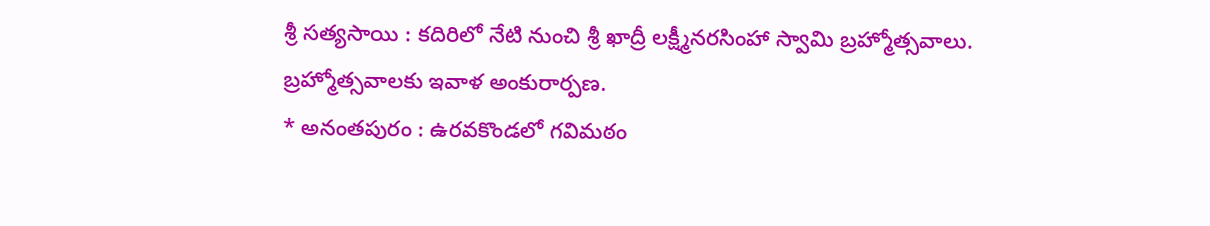శ్రీ సత్యసాయి : కదిరిలో నేటి నుంచి శ్రీ ఖాద్రీ లక్ష్మీనరసింహా స్వామి బ్రహ్మోత్సవాలు. బ్రహ్మోత్సవాలకు ఇవాళ అంకురార్పణ.
* అనంతపురం : ఉరవకొండలో గవిమఠం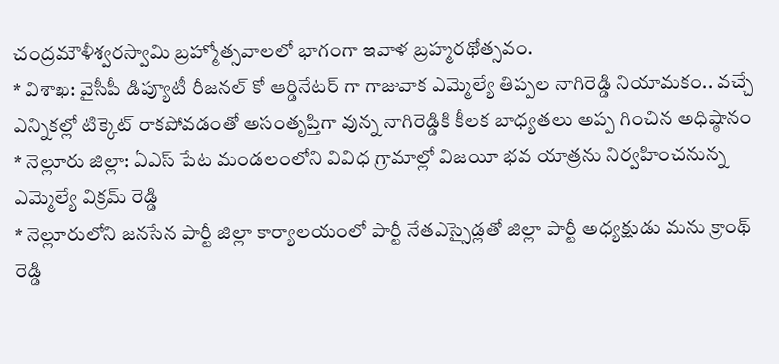చంద్రమౌళీశ్వరస్వామి బ్రహ్మోత్సవాలలో భాగంగా ఇవాళ బ్రహ్మరథోత్సవం.
* విశాఖ: వైసీపీ డిప్యూటీ రీజనల్ కో ఆర్డినేటర్ గా గాజువాక ఎమ్మెల్యే తిప్పల నాగిరెడ్డి నియామకం.. వచ్చే ఎన్నికల్లో టిక్కెట్ రాకపోవడంతో అసంతృప్తిగా వున్న నాగిరెడ్డికి కీలక బాధ్యతలు అప్ప గించిన అధిష్ఠానం
* నెల్లూరు జిల్లా: ఏఎస్ పేట మండలంలోని వివిధ గ్రామాల్లో విజయీ భవ యాత్రను నిర్వహించనున్న ఎమ్మెల్యే విక్రమ్ రెడ్డి
* నెల్లూరులోని జనసేన పార్టీ జిల్లా కార్యాలయంలో పార్టీ నేతఎస్సైడ్లతో జిల్లా పార్టీ అధ్యక్షుడు మను క్రాంథ్ రెడ్డి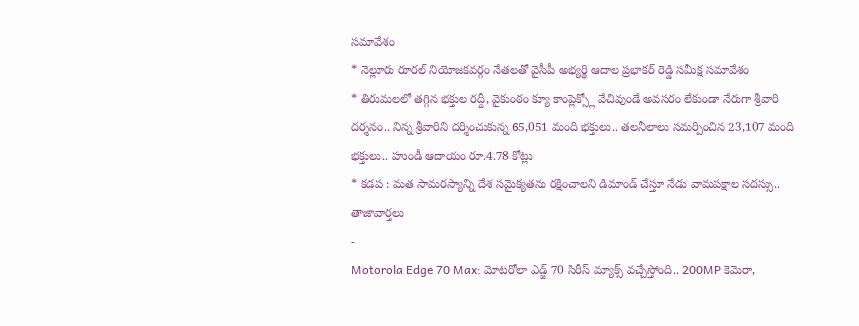సమావేశం
* నెల్లూరు రూరల్ నియోజకవర్గం నేతలతో వైసీపీ అభ్యర్థి ఆదాల ప్రభాకర్ రెడ్డి సమీక్ష సమావేశం
* తిరుమలలో తగ్గిన భక్తుల రద్దీ, వైకుంఠం క్యూ కాంప్లెక్స్లో వేచివుండే అవసరం లేకుండా నేరుగా శ్రీవారి దర్శనం.. నిన్న శ్రీవారిని దర్శించుకున్న 65,051 మంది భక్తులు.. తలనీలాలు సమర్పించిన 23,107 మంది భక్తులు.. హుండీ ఆదాయం రూ.4.78 కోట్లు
* కడప : మత సామరస్యాన్ని దేశ సమైక్యతను రక్షించాలని డిమాండ్ చేస్తూ నేడు వామపక్షాల సదస్సు..
తాజావార్తలు
-
Motorola Edge 70 Max: మోటరోలా ఎడ్జ్ 70 సిరీస్ మ్యాక్స్ వచ్చేస్తోంది.. 200MP కెమెరా,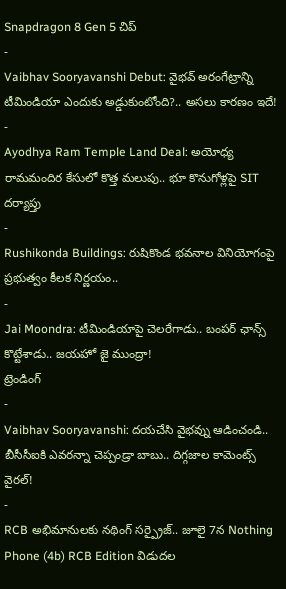Snapdragon 8 Gen 5 చిప్
-
Vaibhav Sooryavanshi Debut: వైభవ్ అరంగేట్రాన్ని టీమిండియా ఎందుకు అడ్డుకుంటోంది?.. అసలు కారణం ఇదే!
-
Ayodhya Ram Temple Land Deal: అయోధ్య రామమందిర కేసులో కొత్త మలుపు.. భూ కొనుగోళ్లపై SIT దర్యాప్తు
-
Rushikonda Buildings: రుషికొండ భవనాల వినియోగంపై ప్రభుత్వం కీలక నిర్ణయం..
-
Jai Moondra: టీమిండియాపై చెలరేగాడు.. బంపర్ ఛాన్స్ కొట్టేశాడు.. జయహో జై ముంద్రా!
ట్రెండింగ్
-
Vaibhav Sooryavanshi: దయచేసి వైభవ్ను ఆడించండి.. బీసీసీఐకి ఎవరన్నా చెప్పండ్రా బాబు.. దిగ్గజాల కామెంట్స్ వైరల్!
-
RCB అభిమానులకు నథింగ్ సర్ప్రైజ్.. జూలై 7న Nothing Phone (4b) RCB Edition విడుదల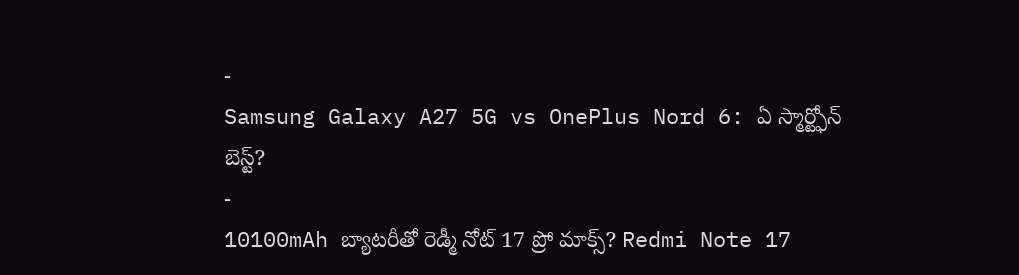-
Samsung Galaxy A27 5G vs OnePlus Nord 6: ఏ స్మార్ట్ఫోన్ బెస్ట్?
-
10100mAh బ్యాటరీతో రెడ్మీ నోట్ 17 ప్రో మాక్స్? Redmi Note 17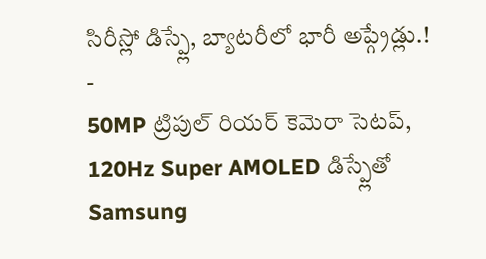సిరీస్లో డిస్ప్లే, బ్యాటరీలో భారీ అప్గ్రేడ్లు.!
-
50MP ట్రిపుల్ రియర్ కెమెరా సెటప్, 120Hz Super AMOLED డిస్ప్లేతో Samsung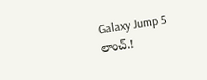Galaxy Jump 5 లాంచ్.!